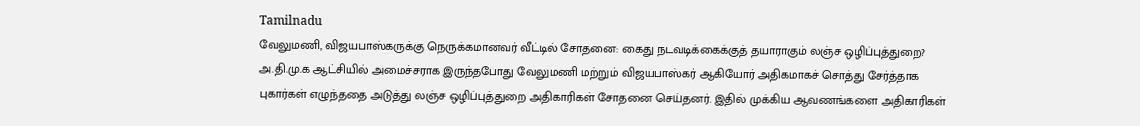Tamilnadu
வேலுமணி, விஜயபாஸ்கருக்கு நெருக்கமானவர் வீட்டில் சோதனை: கைது நடவடிக்கைக்குத் தயாராகும் லஞ்ச ஒழிப்புத்துறை?
அ.தி.மு.க ஆட்சியில் அமைச்சராக இருந்தபோது வேலுமணி மற்றும் விஜயபாஸ்கர் ஆகியோர் அதிகமாகச் சொத்து சேர்த்தாக புகார்கள் எழுந்ததை அடுத்து லஞ்ச ஒழிப்புத்துறை அதிகாரிகள் சோதனை செய்தனர். இதில் முக்கிய ஆவணங்களை அதிகாரிகள்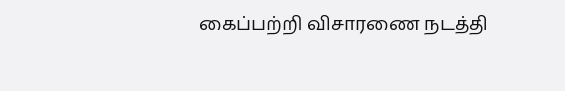கைப்பற்றி விசாரணை நடத்தி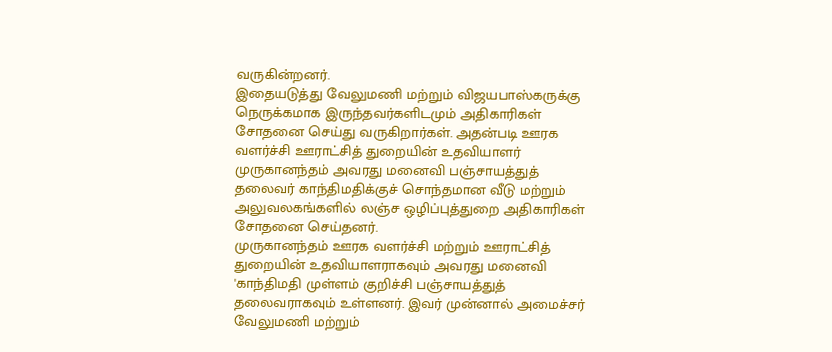வருகின்றனர்.
இதையடுத்து வேலுமணி மற்றும் விஜயபாஸ்கருக்கு நெருக்கமாக இருந்தவர்களிடமும் அதிகாரிகள் சோதனை செய்து வருகிறார்கள். அதன்படி ஊரக வளர்ச்சி ஊராட்சித் துறையின் உதவியாளர் முருகானந்தம் அவரது மனைவி பஞ்சாயத்துத் தலைவர் காந்திமதிக்குச் சொந்தமான வீடு மற்றும் அலுவலகங்களில் லஞ்ச ஒழிப்புத்துறை அதிகாரிகள் சோதனை செய்தனர்.
முருகானந்தம் ஊரக வளர்ச்சி மற்றும் ஊராட்சித் துறையின் உதவியாளராகவும் அவரது மனைவி 'காந்திமதி முள்ளம் குறிச்சி பஞ்சாயத்துத் தலைவராகவும் உள்ளனர். இவர் முன்னால் அமைச்சர் வேலுமணி மற்றும்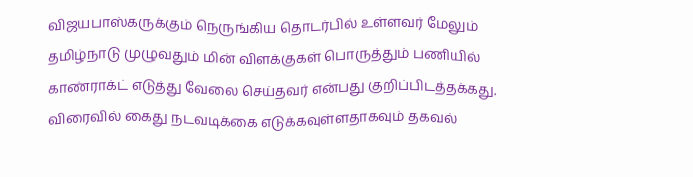விஜயபாஸ்கருக்கும் நெருங்கிய தொடர்பில் உள்ளவர் மேலும் தமிழ்நாடு முழுவதும் மின் விளக்குகள் பொருத்தும் பணியில் காண்ராக்ட் எடுத்து வேலை செய்தவர் என்பது குறிப்பிடத்தக்கது. விரைவில் கைது நடவடிக்கை எடுக்கவுள்ளதாகவும் தகவல்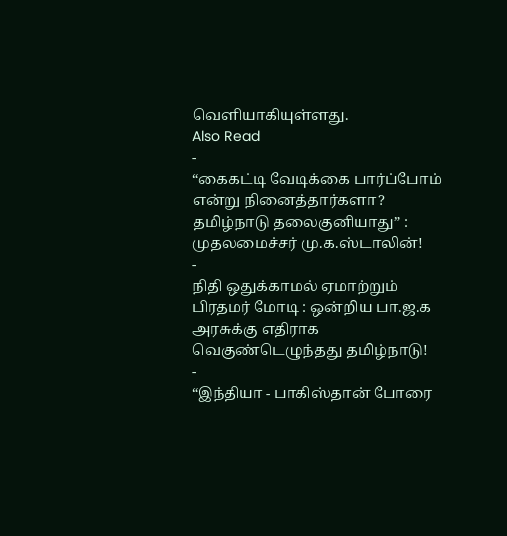வெளியாகியுள்ளது.
Also Read
-
“கைகட்டி வேடிக்கை பார்ப்போம் என்று நினைத்தார்களா? தமிழ்நாடு தலைகுனியாது” : முதலமைச்சர் மு.க.ஸ்டாலின்!
-
நிதி ஒதுக்காமல் ஏமாற்றும் பிரதமர் மோடி : ஒன்றிய பா.ஜ.க அரசுக்கு எதிராக வெகுண்டெழுந்தது தமிழ்நாடு!
-
“இந்தியா - பாகிஸ்தான் போரை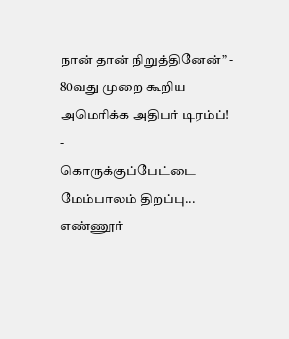நான் தான் நிறுத்தினேன்” - 80வது முறை கூறிய அமெரிக்க அதிபர் டிரம்ப்!
-
கொருக்குப்பேட்டை மேம்பாலம் திறப்பு... எண்ணூர்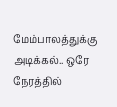மேம்பாலத்துக்கு அடிக்கல்.. ஒரே நேரத்தில்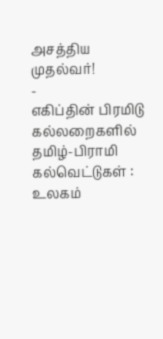அசத்திய முதல்வர்!
-
எகிப்தின் பிரமிடு கல்லறைகளில் தமிழ்-பிராமி கல்வெட்டுகள் : உலகம்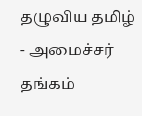தழுவிய தமிழ் - அமைச்சர் தங்கம்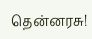தென்னரசு!